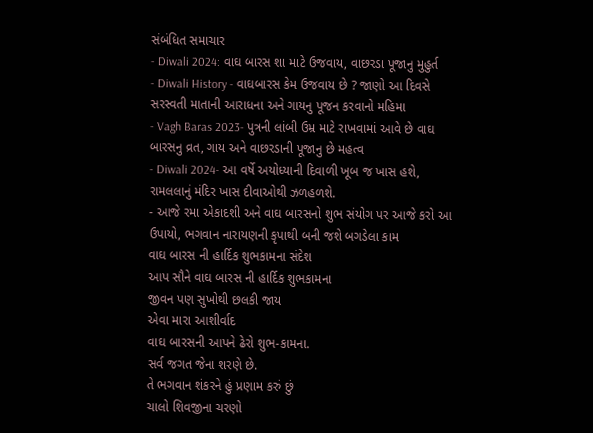સંબંધિત સમાચાર
- Diwali 2024: વાઘ બારસ શા માટે ઉજવાય, વાછરડા પૂજાનુ મુહુર્ત
- Diwali History - વાઘબારસ કેમ ઉજવાય છે ? જાણો આ દિવસે સરસ્વતી માતાની આરાધના અને ગાયનુ પૂજન કરવાનો મહિમા
- Vagh Baras 2023- પુત્રની લાંબી ઉમ્ર માટે રાખવામાં આવે છે વાઘ બારસનુ વ્રત, ગાય અને વાછરડાની પૂજાનુ છે મહત્વ
- Diwali 2024- આ વર્ષે અયોધ્યાની દિવાળી ખૂબ જ ખાસ હશે, રામલલાનું મંદિર ખાસ દીવાઓથી ઝળહળશે.
- આજે રમા એકાદશી અને વાઘ બારસનો શુભ સંયોગ પર આજે કરો આ ઉપાયો, ભગવાન નારાયણની કૃપાથી બની જશે બગડેલા કામ
વાઘ બારસ ની હાર્દિક શુભકામના સંદેશ
આપ સૌને વાઘ બારસ ની હાર્દિક શુભકામના
જીવન પણ સુખોથી છલકી જાય
એવા મારા આશીર્વાદ
વાઘ બારસની આપને ઢેરો શુભ-કામના.
સર્વ જગત જેના શરણે છે.
તે ભગવાન શંકરને હું પ્રણામ કરું છું
ચાલો શિવજીના ચરણો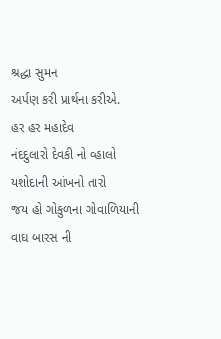શ્રદ્ધા સુમન
અર્પણ કરી પ્રાર્થના કરીએ.
હર હર મહાદેવ
નંદદુલારો દેવકી નો વ્હાલો
યશોદાની આંખનો તારો
જય હો ગોકુળના ગોવાળિયાની
વાઘ બારસ ની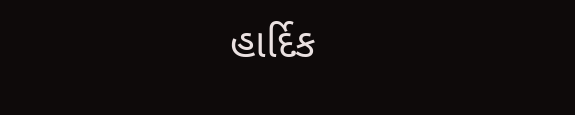હાર્દિક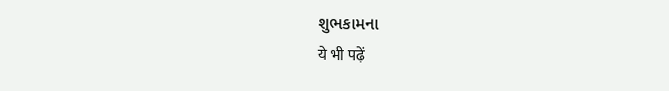શુભકામના
ये भी पढ़ें